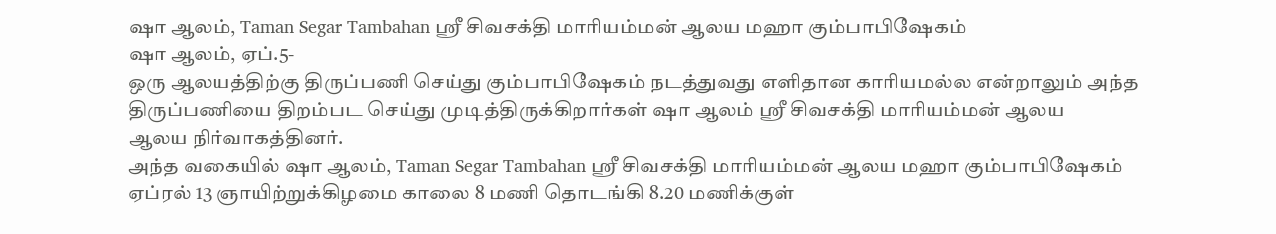ஷா ஆலம், Taman Segar Tambahan ஸ்ரீ சிவசக்தி மாரியம்மன் ஆலய மஹா கும்பாபிஷேகம்
ஷா ஆலம், ஏப்.5-
ஒரு ஆலயத்திற்கு திருப்பணி செய்து கும்பாபிஷேகம் நடத்துவது எளிதான காரியமல்ல என்றாலும் அந்த திருப்பணியை திறம்பட செய்து முடித்திருக்கிறார்கள் ஷா ஆலம் ஸ்ரீ சிவசக்தி மாரியம்மன் ஆலய
ஆலய நிர்வாகத்தினர்.
அந்த வகையில் ஷா ஆலம், Taman Segar Tambahan ஸ்ரீ சிவசக்தி மாரியம்மன் ஆலய மஹா கும்பாபிஷேகம் ஏப்ரல் 13 ஞாயிற்றுக்கிழமை காலை 8 மணி தொடங்கி 8.20 மணிக்குள்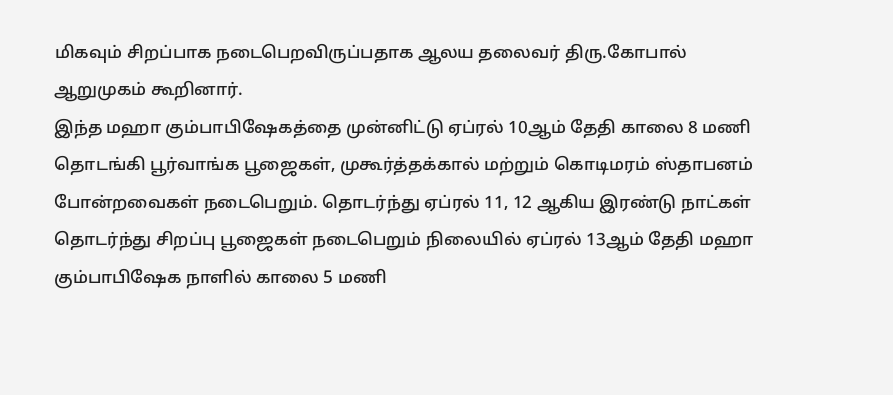மிகவும் சிறப்பாக நடைபெறவிருப்பதாக ஆலய தலைவர் திரு.கோபால் ஆறுமுகம் கூறினார்.
இந்த மஹா கும்பாபிஷேகத்தை முன்னிட்டு ஏப்ரல் 10ஆம் தேதி காலை 8 மணி தொடங்கி பூர்வாங்க பூஜைகள், முகூர்த்தக்கால் மற்றும் கொடிமரம் ஸ்தாபனம் போன்றவைகள் நடைபெறும். தொடர்ந்து ஏப்ரல் 11, 12 ஆகிய இரண்டு நாட்கள் தொடர்ந்து சிறப்பு பூஜைகள் நடைபெறும் நிலையில் ஏப்ரல் 13ஆம் தேதி மஹா கும்பாபிஷேக நாளில் காலை 5 மணி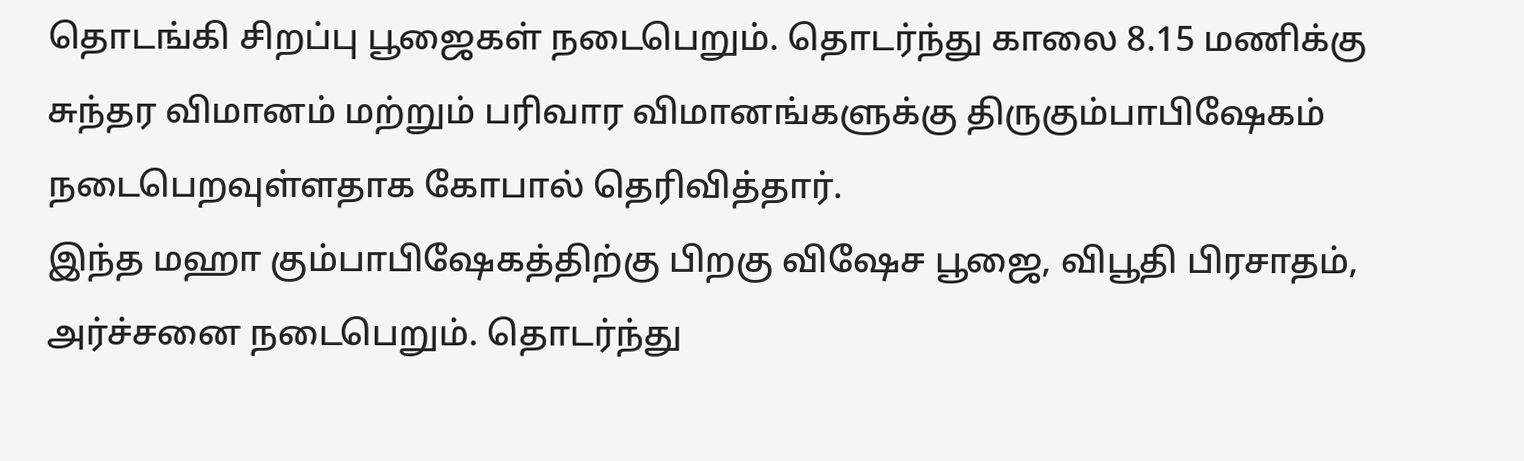தொடங்கி சிறப்பு பூஜைகள் நடைபெறும். தொடர்ந்து காலை 8.15 மணிக்கு சுந்தர விமானம் மற்றும் பரிவார விமானங்களுக்கு திருகும்பாபிஷேகம் நடைபெறவுள்ளதாக கோபால் தெரிவித்தார்.
இந்த மஹா கும்பாபிஷேகத்திற்கு பிறகு விஷேச பூஜை, விபூதி பிரசாதம், அர்ச்சனை நடைபெறும். தொடர்ந்து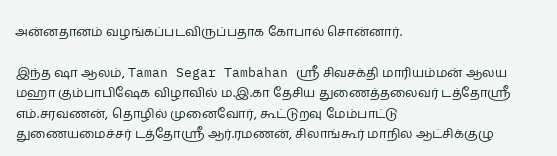அன்னதானம் வழங்கப்படவிருப்பதாக கோபால் சொன்னார்.

இந்த ஷா ஆலம், Taman Segar Tambahan ஸ்ரீ சிவசக்தி மாரியம்மன் ஆலய மஹா கும்பாபிஷேக விழாவில் ம.இ.கா தேசிய துணைத்தலைவர் டத்தோஸ்ரீ எம்.சரவணன், தொழில் முனைவோர், கூட்டுறவு மேம்பாட்டு துணையமைச்சர் டத்தோஸ்ரீ ஆர்.ரமணன், சிலாங்கூர் மாநில ஆட்சிக்குழு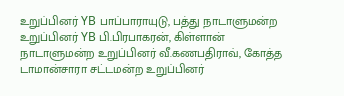உறுப்பினர் YB பாப்பாராயுடு, பத்து நாடாளுமன்ற உறுப்பினர் YB பி.பிரபாகரன், கிள்ளான் நாடாளுமன்ற உறுப்பினர் வீ.கணபதிராவ், கோத்த டாமான்சாரா சட்டமன்ற உறுப்பினர்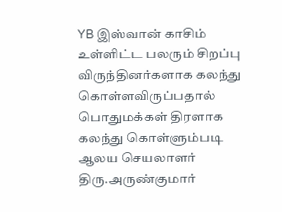YB இஸ்வான் காசிம் உள்ளிட்ட பலரும் சிறப்பு விருந்தினர்களாக கலந்து கொள்ளவிருப்பதால் பொதுமக்கள் திரளாக கலந்து கொள்ளும்படி ஆலய செயலாளர் திரு.அருண்குமார்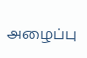அழைப்பு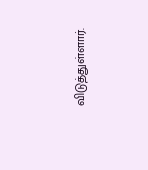விடுத்துள்ளார்.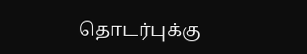தொடர்புக்கு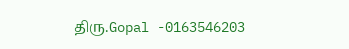திரு.Gopal -0163546203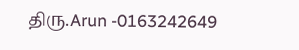திரு.Arun -0163242649